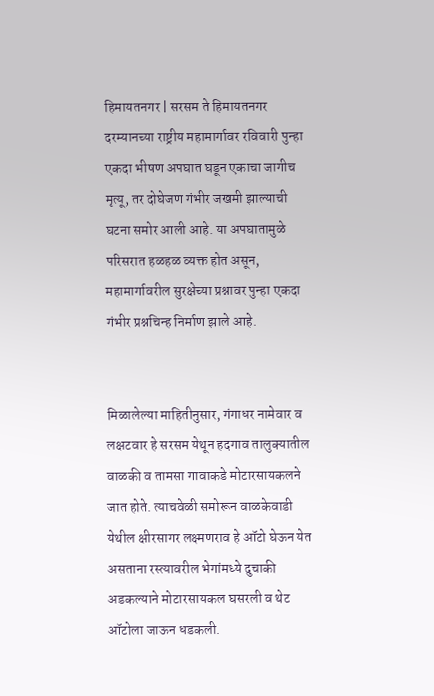हिमायतनगर | सरसम ते हिमायतनगर दरम्यानच्या राष्ट्रीय महामार्गावर रविवारी पुन्हा एकदा भीषण अपघात घडून एकाचा जागीच मृत्यू, तर दोघेजण गंभीर जखमी झाल्याची घटना समोर आली आहे. या अपघातामुळे परिसरात हळहळ व्यक्त होत असून, महामार्गावरील सुरक्षेच्या प्रश्नावर पुन्हा एकदा गंभीर प्रश्नचिन्ह निर्माण झाले आहे.


मिळालेल्या माहितीनुसार, गंगाधर नामेवार व लक्षटवार हे सरसम येथून हदगाव तालुक्यातील वाळकी व तामसा गावाकडे मोटारसायकलने जात होते. त्याचवेळी समोरून वाळकेवाडी येथील क्षीरसागर लक्ष्मणराव हे ऑटो घेऊन येत असताना रस्त्यावरील भेगांमध्ये दुचाकी अडकल्याने मोटारसायकल घसरली व थेट ऑटोला जाऊन धडकली.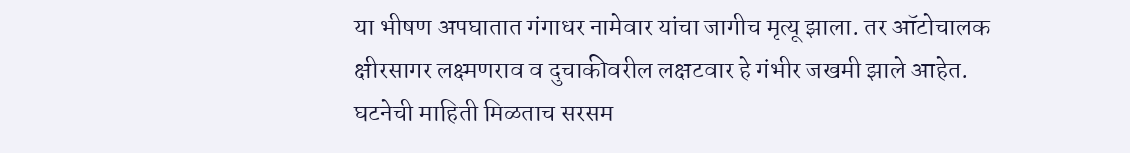या भीषण अपघातात गंगाधर नामेवार यांचा जागीच मृत्यू झाला. तर ऑटोचालक क्षीरसागर लक्ष्मणराव व दुचाकीवरील लक्षटवार हे गंभीर जखमी झाले आहेत. घटनेची माहिती मिळताच सरसम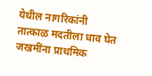येथील नागरिकांनी तात्काळ मदतीला धाव घेत जखमींना प्राथमिक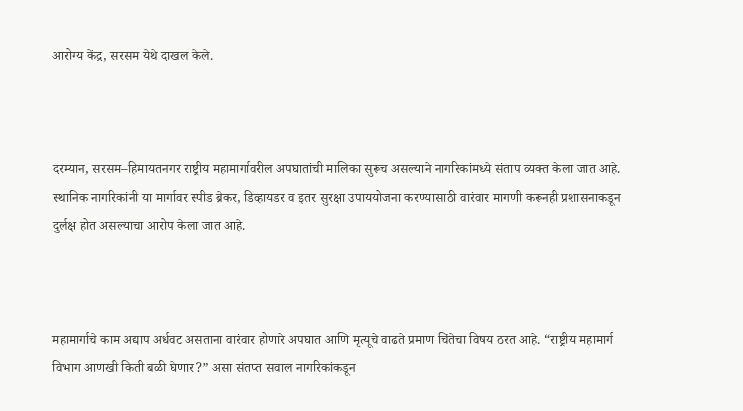आरोग्य केंद्र, सरसम येथे दाखल केले.



दरम्यान, सरसम–हिमायतनगर राष्ट्रीय महामार्गावरील अपघातांची मालिका सुरूच असल्याने नागरिकांमध्ये संताप व्यक्त केला जात आहे. स्थानिक नागरिकांनी या मार्गावर स्पीड ब्रेकर, डिव्हायडर व इतर सुरक्षा उपाययोजना करण्यासाठी वारंवार मागणी करूनही प्रशासनाकडून दुर्लक्ष होत असल्याचा आरोप केला जात आहे.



महामार्गाचे काम अद्याप अर्धवट असताना वारंवार होणारे अपघात आणि मृत्यूचे वाढते प्रमाण चिंतेचा विषय ठरत आहे. “राष्ट्रीय महामार्ग विभाग आणखी किती बळी घेणार?” असा संतप्त सवाल नागरिकांकडून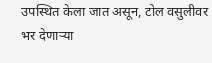उपस्थित केला जात असून, टोल वसुलीवर भर देणाऱ्या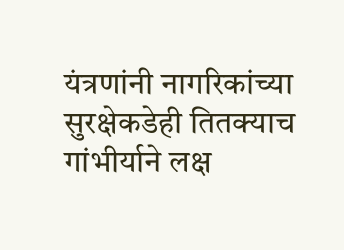यंत्रणांनी नागरिकांच्या सुरक्षेकडेही तितक्याच गांभीर्याने लक्ष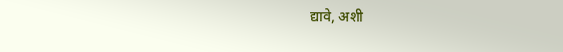द्यावे, अशी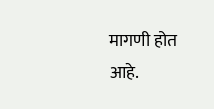मागणी होत आहे.